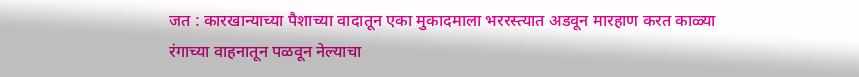जत : कारखान्याच्या पैशाच्या वादातून एका मुकादमाला भररस्त्यात अडवून मारहाण करत काळ्या रंगाच्या वाहनातून पळवून नेल्याचा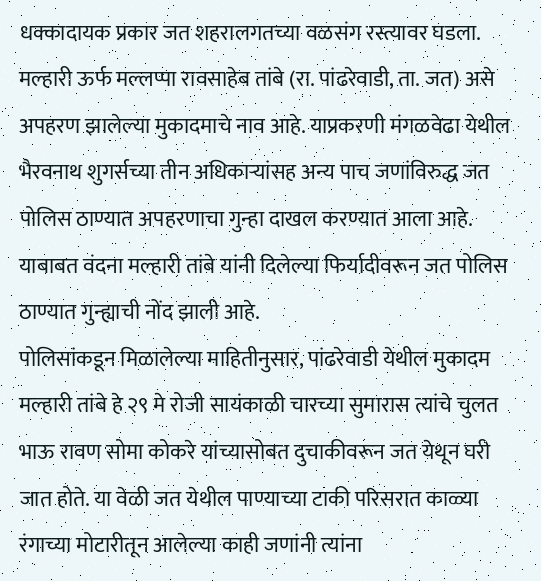धक्कादायक प्रकार जत शहरालगतच्या वळसंग रस्त्यावर घडला. मल्हारी ऊर्फ मल्लप्पा रावसाहेब तांबे (रा. पांढरेवाडी, ता. जत) असे अपहरण झालेल्या मुकादमाचे नाव आहे. याप्रकरणी मंगळवेढा येथील भैरवनाथ शुगर्सच्या तीन अधिकाऱ्यांसह अन्य पाच जणांविरुद्ध जत पोलिस ठाण्यात अपहरणाचा गुन्हा दाखल करण्यात आला आहे. याबाबत वंदना मल्हारी तांबे यांनी दिलेल्या फिर्यादीवरून जत पोलिस ठाण्यात गुन्ह्याची नोंद झाली आहे.
पोलिसांकडून मिळालेल्या माहितीनुसार, पांढरेवाडी येथील मुकादम मल्हारी तांबे हे २९ मे रोजी सायंकाळी चारच्या सुमारास त्यांचे चुलत भाऊ रावण सोमा कोकरे यांच्यासोबत दुचाकीवरून जत येथून घरी जात होते. या वेळी जत येथील पाण्याच्या टाकी परिसरात काळ्या रंगाच्या मोटारीतून आलेल्या काही जणांनी त्यांना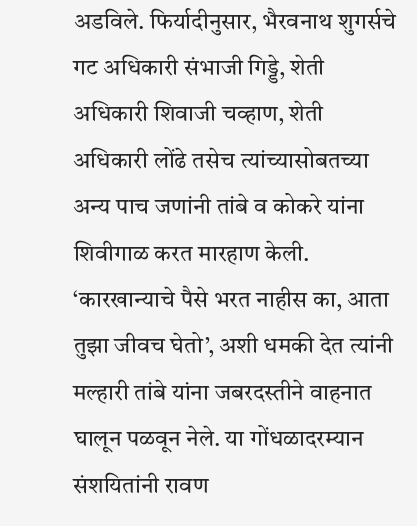अडविले. फिर्यादीनुसार, भैरवनाथ शुगर्सचे गट अधिकारी संभाजी गिड्डे, शेती अधिकारी शिवाजी चव्हाण, शेती अधिकारी लोंढे तसेच त्यांच्यासोबतच्या अन्य पाच जणांनी तांबे व कोकरे यांना शिवीगाळ करत मारहाण केली. ‘कारखान्याचे पैसे भरत नाहीस का, आता तुझा जीवच घेतो’, अशी धमकी देत त्यांनी मल्हारी तांबे यांना जबरदस्तीने वाहनात घालून पळवून नेले. या गोंधळादरम्यान संशयितांनी रावण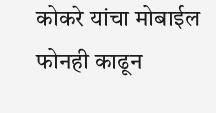कोकरे यांचा मोबाईल फोनही काढून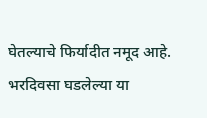घेतल्याचे फिर्यादीत नमूद आहे.
भरदिवसा घडलेल्या या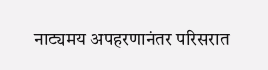नाट्यमय अपहरणानंतर परिसरात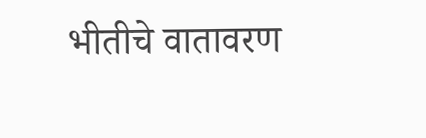भीतीचे वातावरण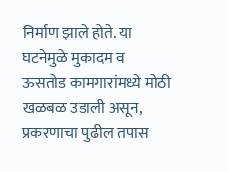निर्माण झाले होते. या घटनेमुळे मुकादम व ऊसतोड कामगारांमध्ये मोठी खळबळ उडाली असून, प्रकरणाचा पुढील तपास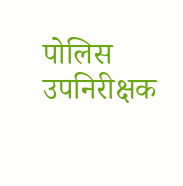पोलिस उपनिरीक्षक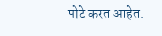पोटे करत आहेत.